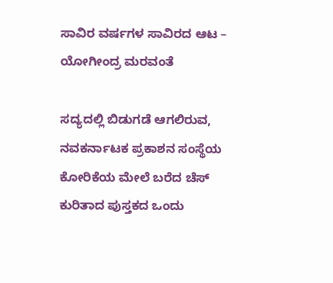ಸಾವಿರ ವರ್ಷಗಳ ಸಾವಿರದ ಆಟ – ಯೋಗೀಂದ್ರ ಮರವಂತೆ

ಸದ್ಯದಲ್ಲಿ ಬಿಡುಗಡೆ ಆಗಲಿರುವ, ನವಕರ್ನಾಟಕ ಪ್ರಕಾಶನ ಸಂಸ್ಥೆಯ ಕೋರಿಕೆಯ ಮೇಲೆ ಬರೆದ ಚೆಸ್ ಕುರಿತಾದ ಪುಸ್ತಕದ ಒಂದು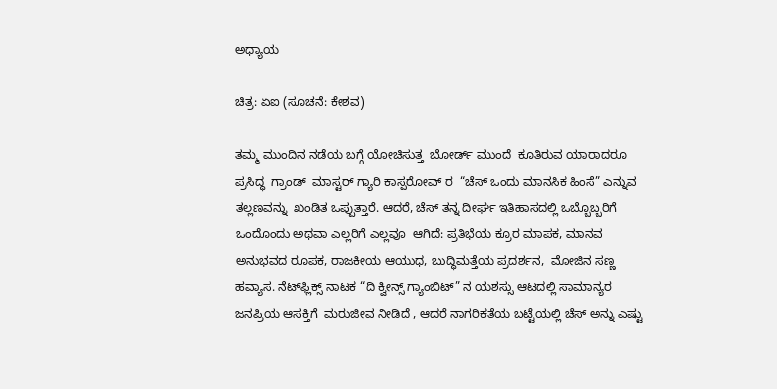ಅಧ್ಯಾಯ

ಚಿತ್ರ: ಏಐ (ಸೂಚನೆ: ಕೇಶವ)

ತಮ್ಮ ಮುಂದಿನ ನಡೆಯ ಬಗ್ಗೆ ಯೋಚಿಸುತ್ತ  ಬೋರ್ಡ್ ಮುಂದೆ  ಕೂತಿರುವ ಯಾರಾದರೂ ಪ್ರಸಿದ್ಧ  ಗ್ರಾಂಡ್  ಮಾಸ್ಟರ್ ಗ್ಯಾರಿ ಕಾಸ್ಪರೋವ್ ರ  “ಚೆಸ್ ಒಂದು ಮಾನಸಿಕ ಹಿಂಸೆ” ಎನ್ನುವ  ತಲ್ಲಣವನ್ನು  ಖಂಡಿತ ಒಪ್ಪುತ್ತಾರೆ. ಆದರೆ, ಚೆಸ್ ತನ್ನ ದೀರ್ಘ ಇತಿಹಾಸದಲ್ಲಿ ಒಬ್ಬೊಬ್ಬರಿಗೆ ಒಂದೊಂದು ಅಥವಾ ಎಲ್ಲರಿಗೆ ಎಲ್ಲವೂ  ಆಗಿದೆ: ಪ್ರತಿಭೆಯ ಕ್ರೂರ ಮಾಪಕ, ಮಾನವ ಅನುಭವದ ರೂಪಕ, ರಾಜಕೀಯ ಆಯುಧ, ಬುದ್ಧಿಮತ್ತೆಯ ಪ್ರದರ್ಶನ,  ಮೋಜಿನ ಸಣ್ಣ ಹವ್ಯಾಸ. ನೆಟ್‌ಫ್ಲಿಕ್ಸ್ ನಾಟಕ “ದಿ ಕ್ವೀನ್ಸ್ ಗ್ಯಾಂಬಿಟ್” ನ ಯಶಸ್ಸು ಆಟದಲ್ಲಿ ಸಾಮಾನ್ಯರ ಜನಪ್ರಿಯ ಆಸಕ್ತಿಗೆ  ಮರುಜೀವ ನೀಡಿದೆ , ಆದರೆ ನಾಗರಿಕತೆಯ ಬಟ್ಟೆಯಲ್ಲಿ ಚೆಸ್ ಅನ್ನು ಎಷ್ಟು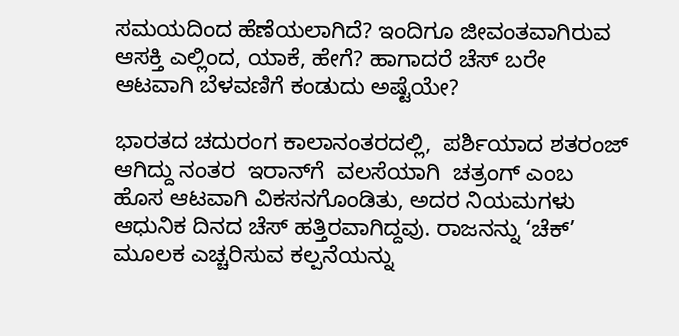ಸಮಯದಿಂದ ಹೆಣೆಯಲಾಗಿದೆ? ಇಂದಿಗೂ ಜೀವಂತವಾಗಿರುವ ಆಸಕ್ತಿ ಎಲ್ಲಿಂದ, ಯಾಕೆ, ಹೇಗೆ? ಹಾಗಾದರೆ ಚೆಸ್ ಬರೇ ಆಟವಾಗಿ ಬೆಳವಣಿಗೆ ಕಂಡುದು ಅಷ್ಟೆಯೇ?

ಭಾರತದ ಚದುರಂಗ ಕಾಲಾನಂತರದಲ್ಲಿ,  ಪರ್ಶಿಯಾದ ಶತರಂಜ್ ಆಗಿದ್ದು ನಂತರ  ಇರಾನ್‌ಗೆ  ವಲಸೆಯಾಗಿ  ಚತ್ರಂಗ್ ಎಂಬ ಹೊಸ ಆಟವಾಗಿ ವಿಕಸನಗೊಂಡಿತು, ಅದರ ನಿಯಮಗಳು ಆಧುನಿಕ ದಿನದ ಚೆಸ್ ಹತ್ತಿರವಾಗಿದ್ದವು. ರಾಜನನ್ನು ‘ಚೆಕ್’ ಮೂಲಕ ಎಚ್ಚರಿಸುವ ಕಲ್ಪನೆಯನ್ನು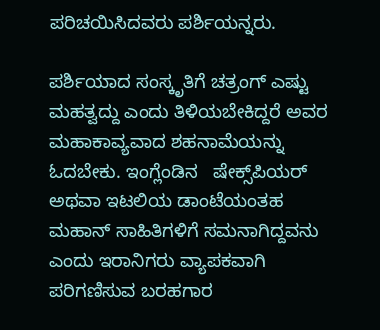ಪರಿಚಯಿಸಿದವರು ಪರ್ಶಿಯನ್ನರು.

ಪರ್ಶಿಯಾದ ಸಂಸ್ಕೃತಿಗೆ ಚತ್ರಂಗ್‌ ಎಷ್ಟು ಮಹತ್ವದ್ದು ಎಂದು ತಿಳಿಯಬೇಕಿದ್ದರೆ ಅವರ ಮಹಾಕಾವ್ಯವಾದ ಶಹನಾಮೆಯನ್ನು ಓದಬೇಕು. ಇಂಗ್ಲೆಂಡಿನ   ಷೇಕ್ಸ್‌ಪಿಯರ್ ಅಥವಾ ಇಟಲಿಯ ಡಾಂಟೆಯಂತಹ ಮಹಾನ್ ಸಾಹಿತಿಗಳಿಗೆ ಸಮನಾಗಿದ್ದವನು  ಎಂದು ಇರಾನಿಗರು ವ್ಯಾಪಕವಾಗಿ ಪರಿಗಣಿಸುವ ಬರಹಗಾರ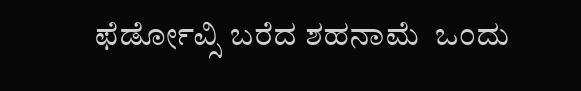ಫೆರ್ಡೋವ್ಸಿ ಬರೆದ ಶಹನಾಮೆ  ಒಂದು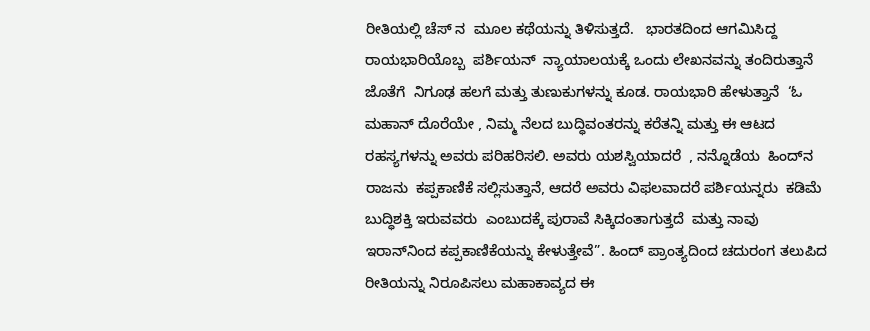ರೀತಿಯಲ್ಲಿ ಚೆಸ್ ನ  ಮೂಲ ಕಥೆಯನ್ನು ತಿಳಿಸುತ್ತದೆ.   ಭಾರತದಿಂದ ಆಗಮಿಸಿದ್ದ  ರಾಯಭಾರಿಯೊಬ್ಬ  ಪರ್ಶಿಯನ್  ನ್ಯಾಯಾಲಯಕ್ಕೆ ಒಂದು ಲೇಖನವನ್ನು ತಂದಿರುತ್ತಾನೆ  ಜೊತೆಗೆ  ನಿಗೂಢ ಹಲಗೆ ಮತ್ತು ತುಣುಕುಗಳನ್ನು ಕೂಡ. ರಾಯಭಾರಿ ಹೇಳುತ್ತಾನೆ  ‘ಓ ಮಹಾನ್ ದೊರೆಯೇ , ನಿಮ್ಮ ನೆಲದ ಬುದ್ಧಿವಂತರನ್ನು ಕರೆತನ್ನಿ ಮತ್ತು ಈ ಆಟದ ರಹಸ್ಯಗಳನ್ನು ಅವರು ಪರಿಹರಿಸಲಿ. ಅವರು ಯಶಸ್ವಿಯಾದರೆ  , ನನ್ನೊಡೆಯ  ಹಿಂದ್‌ನ ರಾಜನು  ಕಪ್ಪಕಾಣಿಕೆ ಸಲ್ಲಿಸುತ್ತಾನೆ, ಆದರೆ ಅವರು ವಿಫಲವಾದರೆ ಪರ್ಶಿಯನ್ನರು  ಕಡಿಮೆ ಬುದ್ಧಿಶಕ್ತಿ ಇರುವವರು  ಎಂಬುದಕ್ಕೆ ಪುರಾವೆ ಸಿಕ್ಕಿದಂತಾಗುತ್ತದೆ  ಮತ್ತು ನಾವು ಇರಾನ್‌ನಿಂದ ಕಪ್ಪಕಾಣಿಕೆಯನ್ನು ಕೇಳುತ್ತೇವೆ”. ಹಿಂದ್ ಪ್ರಾಂತ್ಯದಿಂದ ಚದುರಂಗ ತಲುಪಿದ ರೀತಿಯನ್ನು ನಿರೂಪಿಸಲು ಮಹಾಕಾವ್ಯದ ಈ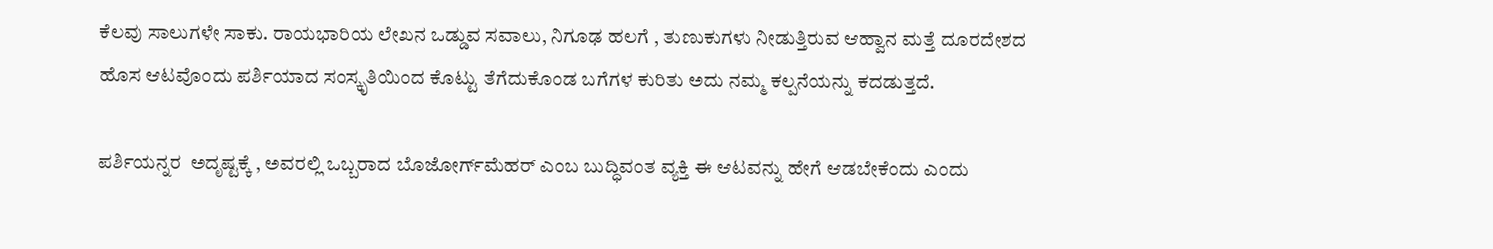ಕೆಲವು ಸಾಲುಗಳೇ ಸಾಕು. ರಾಯಭಾರಿಯ ಲೇಖನ ಒಡ್ಡುವ ಸವಾಲು, ನಿಗೂಢ ಹಲಗೆ , ತುಣುಕುಗಳು ನೀಡುತ್ತಿರುವ ಆಹ್ವಾನ ಮತ್ತೆ ದೂರದೇಶದ ಹೊಸ ಆಟವೊಂದು ಪರ್ಶಿಯಾದ ಸಂಸ್ಕೃತಿಯಿಂದ ಕೊಟ್ಟು ತೆಗೆದುಕೊಂಡ ಬಗೆಗಳ ಕುರಿತು ಅದು ನಮ್ಮ ಕಲ್ಪನೆಯನ್ನು ಕದಡುತ್ತದೆ.

ಪರ್ಶಿಯನ್ನರ  ಅದೃಷ್ಟಕ್ಕೆ , ಅವರಲ್ಲಿ ಒಬ್ಬರಾದ ಬೊಜೋರ್ಗ್‌ಮೆಹರ್ ಎಂಬ ಬುದ್ಧಿವಂತ ವ್ಯಕ್ತಿ ಈ ಆಟವನ್ನು ಹೇಗೆ ಆಡಬೇಕೆಂದು ಎಂದು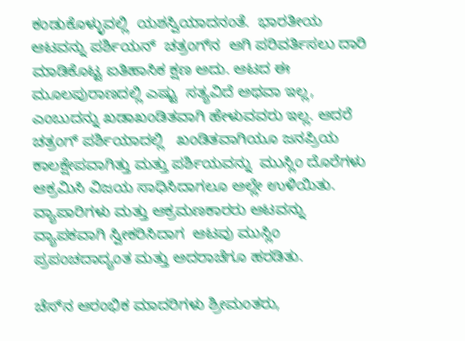ಕಂಡುಕೊಳ್ಳುವಲ್ಲಿ  ಯಶಸ್ವಿಯಾದನಂತೆ.  ಭಾರತೀಯ ಆಟವನ್ನು ಪರ್ಶಿಯನ್  ಚತ್ರಂಗ್‌ನ  ಆಗಿ ಪರಿವರ್ತಿಸಲು ದಾರಿ ಮಾಡಿಕೊಟ್ಟ ಐತಿಹಾಸಿಕ ಕ್ಷಣ ಅದು. ಆಟದ ಈ ಮೂಲಪುರಾಣದಲ್ಲಿ ಎಷ್ಟು  ಸತ್ಯವಿದೆ ಅಥವಾ ಇಲ್ಲ, ಎಂಬುದನ್ನು ಖಡಾಖಂಡಿತವಾಗಿ ಹೇಳುವವರು ಇಲ್ಲ. ಆದರೆ ಚತ್ರಂಗ್‌ ಪರ್ಶಿಯಾದಲ್ಲಿ   ಖಂಡಿತವಾಗಿಯೂ ಜನಪ್ರಿಯ ಕಾಲಕ್ಷೇಪವಾಗಿತ್ತು ಮತ್ತು ಪರ್ಶಿಯವನ್ನು  ಮುಸ್ಲಿಂ ದೊರೆಗಳು ಆಕ್ರಮಿಸಿ ವಿಜಯ ಸಾಧಿಸಿದಾಗಲೂ ಅಲ್ಲೇ ಉಳಿಯಿತು. ವ್ಯಾಪಾರಿಗಳು ಮತ್ತು ಆಕ್ರಮಣಕಾರರು ಆಟವನ್ನು  ವ್ಯಾಪಕವಾಗಿ ಸ್ವೀಕರಿಸಿದಾಗ  ಆಟವು ಮುಸ್ಲಿಂ ಪ್ರಪಂಚದಾದ್ಯಂತ ಮತ್ತು ಅದರಾಚೆಗೂ ಹರಡಿತು.

ಚೆಸ್‌ನ ಆರಂಭಿಕ ಮಾದರಿಗಳು ಶ್ರೀಮಂತರು,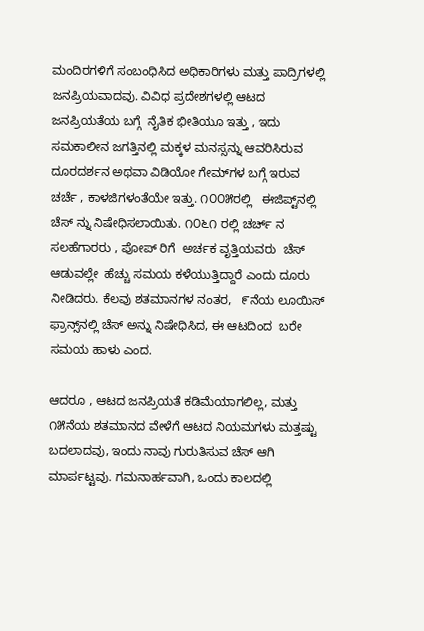ಮಂದಿರಗಳಿಗೆ ಸಂಬಂಧಿಸಿದ ಅಧಿಕಾರಿಗಳು ಮತ್ತು ಪಾದ್ರಿಗಳಲ್ಲಿ ಜನಪ್ರಿಯವಾದವು. ವಿವಿಧ ಪ್ರದೇಶಗಳಲ್ಲಿ ಆಟದ ಜನಪ್ರಿಯತೆಯ ಬಗ್ಗೆ  ನೈತಿಕ ಭೀತಿಯೂ ಇತ್ತು , ಇದು ಸಮಕಾಲೀನ ಜಗತ್ತಿನಲ್ಲಿ ಮಕ್ಕಳ ಮನಸ್ಸನ್ನು ಆವರಿಸಿರುವ  ದೂರದರ್ಶನ ಅಥವಾ ವಿಡಿಯೋ ಗೇಮ್‌ಗಳ ಬಗ್ಗೆ ಇರುವ  ಚರ್ಚೆ , ಕಾಳಜಿಗಳಂತೆಯೇ ಇತ್ತು. ೧೦೦೫ರಲ್ಲಿ   ಈಜಿಪ್ಟ್‌ನಲ್ಲಿ ಚೆಸ್ ನ್ನು ನಿಷೇಧಿಸಲಾಯಿತು. ೧೦೬೧ ರಲ್ಲಿ ಚರ್ಚ್ ನ ಸಲಹೆಗಾರರು , ಪೋಪ್ ರಿಗೆ  ಅರ್ಚಕ ವೃತ್ತಿಯವರು  ಚೆಸ್ ಆಡುವಲ್ಲೇ  ಹೆಚ್ಚು ಸಮಯ ಕಳೆಯುತ್ತಿದ್ದಾರೆ ಎಂದು ದೂರು ನೀಡಿದರು. ಕೆಲವು ಶತಮಾನಗಳ ನಂತರ,   ೯ನೆಯ ಲೂಯಿಸ್ ಫ್ರಾನ್ಸ್‌ನಲ್ಲಿ ಚೆಸ್ ಅನ್ನು ನಿಷೇಧಿಸಿದ, ಈ ಆಟದಿಂದ  ಬರೇ ಸಮಯ ಹಾಳು ಎಂದ.

ಆದರೂ , ಆಟದ ಜನಪ್ರಿಯತೆ ಕಡಿಮೆಯಾಗಲಿಲ್ಲ, ಮತ್ತು ೧೫ನೆಯ ಶತಮಾನದ ವೇಳೆಗೆ ಆಟದ ನಿಯಮಗಳು ಮತ್ತಷ್ಟು ಬದಲಾದವು, ಇಂದು ನಾವು ಗುರುತಿಸುವ ಚೆಸ್ ಆಗಿ ಮಾರ್ಪಟ್ಟವು. ಗಮನಾರ್ಹವಾಗಿ, ಒಂದು ಕಾಲದಲ್ಲಿ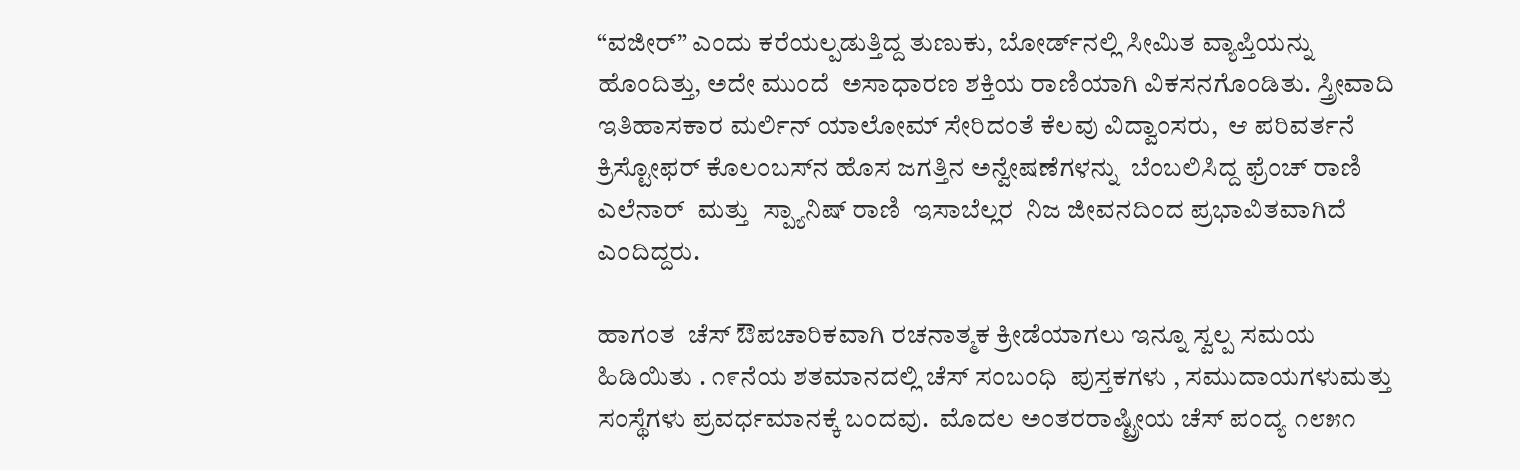“ವಜೀರ್” ಎಂದು ಕರೆಯಲ್ಪಡುತ್ತಿದ್ದ ತುಣುಕು, ಬೋರ್ಡ್‌ನಲ್ಲಿ ಸೀಮಿತ ವ್ಯಾಪ್ತಿಯನ್ನು ಹೊಂದಿತ್ತು, ಅದೇ ಮುಂದೆ  ಅಸಾಧಾರಣ ಶಕ್ತಿಯ ರಾಣಿಯಾಗಿ ವಿಕಸನಗೊಂಡಿತು. ಸ್ತ್ರೀವಾದಿ ಇತಿಹಾಸಕಾರ ಮರ್ಲಿನ್ ಯಾಲೋಮ್ ಸೇರಿದಂತೆ ಕೆಲವು ವಿದ್ವಾಂಸರು,  ಆ ಪರಿವರ್ತನೆ   ಕ್ರಿಸ್ಟೋಫರ್ ಕೊಲಂಬಸ್‌ನ ಹೊಸ ಜಗತ್ತಿನ ಅನ್ವೇಷಣೆಗಳನ್ನು  ಬೆಂಬಲಿಸಿದ್ದ ಫ್ರೆಂಚ್ ರಾಣಿ ಎಲೆನಾರ್  ಮತ್ತು  ಸ್ಪ್ಯಾನಿಷ್ ರಾಣಿ  ಇಸಾಬೆಲ್ಲರ  ನಿಜ ಜೀವನದಿಂದ ಪ್ರಭಾವಿತವಾಗಿದೆ ಎಂದಿದ್ದರು.

ಹಾಗಂತ  ಚೆಸ್ ಔಪಚಾರಿಕವಾಗಿ ರಚನಾತ್ಮಕ ಕ್ರೀಡೆಯಾಗಲು ಇನ್ನೂ ಸ್ವಲ್ಪ ಸಮಯ ಹಿಡಿಯಿತು . ೧೯ನೆಯ ಶತಮಾನದಲ್ಲಿ ಚೆಸ್ ಸಂಬಂಧಿ  ಪುಸ್ತಕಗಳು , ಸಮುದಾಯಗಳುಮತ್ತು ಸಂಸ್ಥೆಗಳು ಪ್ರವರ್ಧಮಾನಕ್ಕೆ ಬಂದವು.  ಮೊದಲ ಅಂತರರಾಷ್ಟ್ರೀಯ ಚೆಸ್ ಪಂದ್ಯ ೧೮೫೧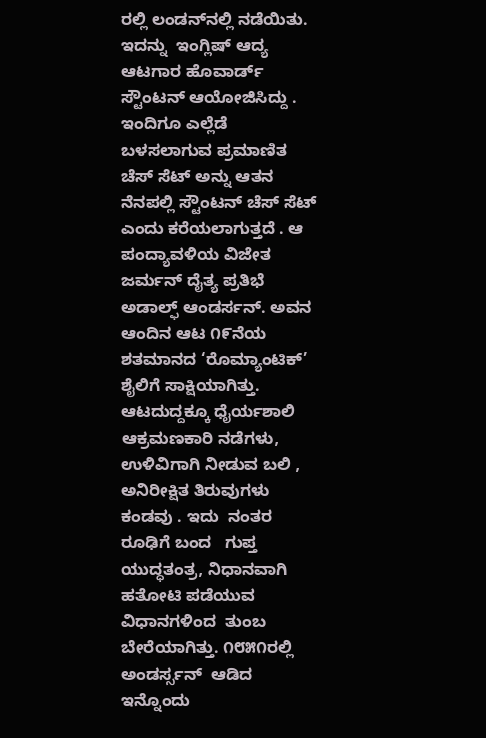ರಲ್ಲಿ ಲಂಡನ್‌ನಲ್ಲಿ ನಡೆಯಿತು. ಇದನ್ನು  ಇಂಗ್ಲಿಷ್ ಆದ್ಯ ಆಟಗಾರ ಹೊವಾರ್ಡ್ ಸ್ಟೌಂಟನ್ ಆಯೋಜಿಸಿದ್ದು . ಇಂದಿಗೂ ಎಲ್ಲೆಡೆ ಬಳಸಲಾಗುವ ಪ್ರಮಾಣಿತ ಚೆಸ್ ಸೆಟ್ ಅನ್ನು ಆತನ ನೆನಪಲ್ಲಿ ಸ್ಟೌಂಟನ್ ಚೆಸ್ ಸೆಟ್ ಎಂದು ಕರೆಯಲಾಗುತ್ತದೆ . ಆ ಪಂದ್ಯಾವಳಿಯ ವಿಜೇತ  ಜರ್ಮನ್ ದೈತ್ಯ ಪ್ರತಿಭೆ  ಅಡಾಲ್ಫ್ ಆಂಡರ್ಸನ್. ಅವನ ಆಂದಿನ ಆಟ ೧೯ನೆಯ ಶತಮಾನದ ‘ರೊಮ್ಯಾಂಟಿಕ್’ ಶೈಲಿಗೆ ಸಾಕ್ಷಿಯಾಗಿತ್ತು. ಆಟದುದ್ದಕ್ಕೂ ಧೈರ್ಯಶಾಲಿ ಆಕ್ರಮಣಕಾರಿ ನಡೆಗಳು, ಉಳಿವಿಗಾಗಿ ನೀಡುವ ಬಲಿ ,  ಅನಿರೀಕ್ಷಿತ ತಿರುವುಗಳು ಕಂಡವು . ಇದು  ನಂತರ  ರೂಢಿಗೆ ಬಂದ   ಗುಪ್ತ ಯುದ್ಧತಂತ್ರ, ನಿಧಾನವಾಗಿ ಹತೋಟಿ ಪಡೆಯುವ  ವಿಧಾನಗಳಿಂದ  ತುಂಬ ಬೇರೆಯಾಗಿತ್ತು. ೧೮೫೧ರಲ್ಲಿ ಅಂಡರ್ಸ್ಸನ್  ಆಡಿದ ಇನ್ನೊಂದು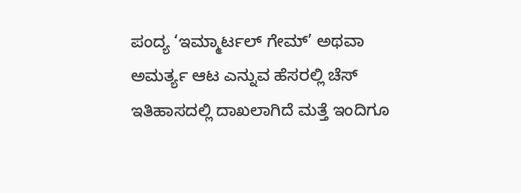ಪಂದ್ಯ ‘ಇಮ್ಮಾರ್ಟಲ್ ಗೇಮ್’ ಅಥವಾ  ಅಮರ್ತ್ಯ ಆಟ ಎನ್ನುವ ಹೆಸರಲ್ಲಿ ಚೆಸ್ ಇತಿಹಾಸದಲ್ಲಿ ದಾಖಲಾಗಿದೆ ಮತ್ತೆ ಇಂದಿಗೂ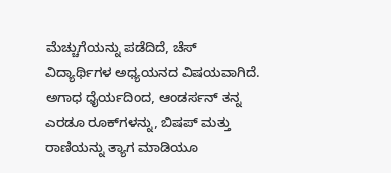ಮೆಚ್ಚುಗೆಯನ್ನು ಪಡೆದಿದೆ, ಚೆಸ್ ವಿದ್ಯಾರ್ಥಿಗಳ ಅಧ್ಯಯನದ ವಿಷಯವಾಗಿದೆ.  ಅಗಾಧ ಧೈರ್ಯದಿಂದ, ಆಂಡರ್ಸನ್ ತನ್ನ ಎರಡೂ ರೂಕ್‌ಗಳನ್ನು, ಬಿಷಪ್ ಮತ್ತು  ರಾಣಿಯನ್ನು ತ್ಯಾಗ ಮಾಡಿಯೂ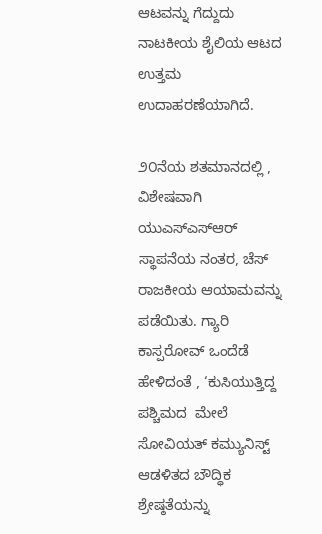ಆಟವನ್ನು ಗೆದ್ದುದು ನಾಟಕೀಯ ಶೈಲಿಯ ಆಟದ ಉತ್ತಮ ಉದಾಹರಣೆಯಾಗಿದೆ.

೨೦ನೆಯ ಶತಮಾನದಲ್ಲಿ , ವಿಶೇಷವಾಗಿ ಯುಎಸ್ಎಸ್ಆರ್ ಸ್ಥಾಪನೆಯ ನಂತರ, ಚೆಸ್  ರಾಜಕೀಯ ಆಯಾಮವನ್ನು ಪಡೆಯಿತು. ಗ್ಯಾರಿ ಕಾಸ್ಪರೋವ್ ಒಂದೆಡೆ ಹೇಳಿದಂತೆ , ‘ಕುಸಿಯುತ್ತಿದ್ದ  ಪಶ್ಚಿಮದ  ಮೇಲೆ ಸೋವಿಯತ್ ಕಮ್ಯುನಿಸ್ಟ್ ಆಡಳಿತದ ಬೌದ್ಧಿಕ ಶ್ರೇಷ್ಠತೆಯನ್ನು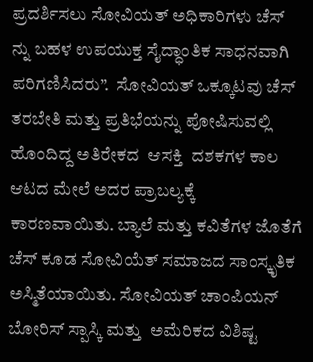ಪ್ರದರ್ಶಿಸಲು ಸೋವಿಯತ್ ಅಧಿಕಾರಿಗಳು ಚೆಸ್ ನ್ನು ಬಹಳ ಉಪಯುಕ್ತ ಸೈದ್ಧಾಂತಿಕ ಸಾಧನವಾಗಿ ಪರಿಗಣಿಸಿದರು”.  ಸೋವಿಯತ್ ಒಕ್ಕೂಟವು ಚೆಸ್ ತರಬೇತಿ ಮತ್ತು ಪ್ರತಿಭೆಯನ್ನು ಪೋಷಿಸುವಲ್ಲಿ ಹೊಂದಿದ್ದ ಅತಿರೇಕದ  ಆಸಕ್ತಿ  ದಶಕಗಳ ಕಾಲ ಆಟದ ಮೇಲೆ ಅದರ ಪ್ರಾಬಲ್ಯಕ್ಕೆ ಕಾರಣವಾಯಿತು. ಬ್ಯಾಲೆ ಮತ್ತು ಕವಿತೆಗಳ ಜೊತೆಗೆ ಚೆಸ್ ಕೂಡ ಸೋವಿಯೆತ್ ಸಮಾಜದ ಸಾಂಸ್ಕೃತಿಕ ಅಸ್ಮಿತೆಯಾಯಿತು. ಸೋವಿಯತ್ ಚಾಂಪಿಯನ್ ಬೋರಿಸ್ ಸ್ಪಾಸ್ಕಿ ಮತ್ತು  ಅಮೆರಿಕದ ವಿಶಿಷ್ಟ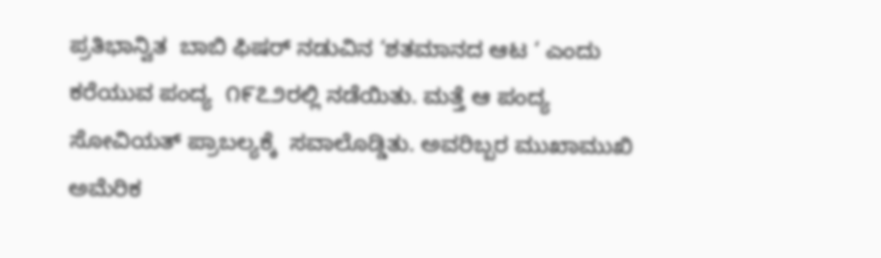ಪ್ರತಿಭಾನ್ವಿತ  ಬಾಬಿ ಫಿಷರ್ ನಡುವಿನ ‘ಶತಮಾನದ ಆಟ ‘ ಎಂದು ಕರೆಯುವ ಪಂದ್ಯ  ೧೯೭೨ರಲ್ಲಿ ನಡೆಯಿತು. ಮತ್ತೆ ಆ ಪಂದ್ಯ  ಸೋವಿಯತ್ ಪ್ರಾಬಲ್ಯಕ್ಕೆ  ಸವಾಲೊಡ್ಡಿತು. ಅವರಿಬ್ಬರ ಮುಖಾಮುಖಿ ಅಮೆರಿಕ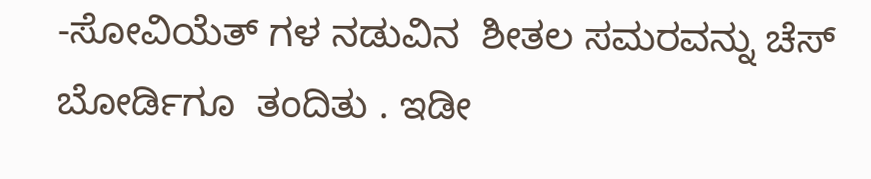-ಸೋವಿಯೆತ್ ಗಳ ನಡುವಿನ  ಶೀತಲ ಸಮರವನ್ನು ಚೆಸ್ ಬೋರ್ಡಿಗೂ  ತಂದಿತು . ಇಡೀ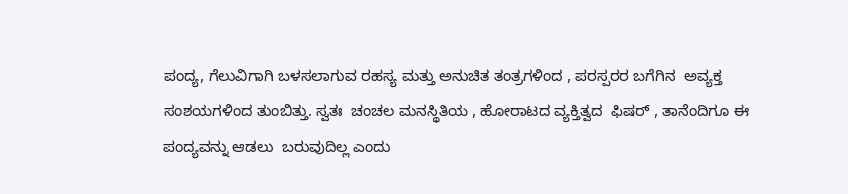ಪಂದ್ಯ, ಗೆಲುವಿಗಾಗಿ ಬಳಸಲಾಗುವ ರಹಸ್ಯ ಮತ್ತು ಅನುಚಿತ ತಂತ್ರಗಳಿಂದ , ಪರಸ್ಪರರ ಬಗೆಗಿನ  ಅವ್ಯಕ್ತ ಸಂಶಯಗಳಿಂದ ತುಂಬಿತ್ತು. ಸ್ವತಃ  ಚಂಚಲ ಮನಸ್ಥಿತಿಯ , ಹೋರಾಟದ ವ್ಯಕ್ತಿತ್ವದ  ಫಿಷರ್ , ತಾನೆಂದಿಗೂ ಈ ಪಂದ್ಯವನ್ನು ಆಡಲು  ಬರುವುದಿಲ್ಲ ಎಂದು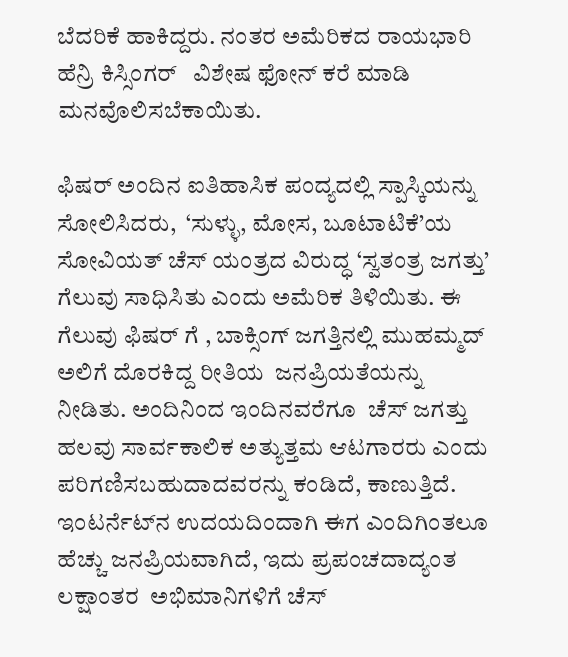ಬೆದರಿಕೆ ಹಾಕಿದ್ದರು. ನಂತರ ಅಮೆರಿಕದ ರಾಯಭಾರಿ ಹೆನ್ರಿ ಕಿಸ್ಸಿಂಗರ್   ವಿಶೇಷ ಫೋನ್ ಕರೆ ಮಾಡಿ ಮನವೊಲಿಸಬೆಕಾಯಿತು.

ಫಿಷರ್ ಅಂದಿನ ಐತಿಹಾಸಿಕ ಪಂದ್ಯದಲ್ಲಿ ಸ್ಪಾಸ್ಕಿಯನ್ನು ಸೋಲಿಸಿದರು,  ‘ಸುಳ್ಳು, ಮೋಸ, ಬೂಟಾಟಿಕೆ’ಯ  ಸೋವಿಯತ್ ಚೆಸ್ ಯಂತ್ರದ ವಿರುದ್ಧ ‘ಸ್ವತಂತ್ರ ಜಗತ್ತು’  ಗೆಲುವು ಸಾಧಿಸಿತು ಎಂದು ಅಮೆರಿಕ ತಿಳಿಯಿತು. ಈ ಗೆಲುವು ಫಿಷರ್ ಗೆ , ಬಾಕ್ಸಿಂಗ್ ಜಗತ್ತಿನಲ್ಲಿ ಮುಹಮ್ಮದ್ ಅಲಿಗೆ ದೊರಕಿದ್ದ ರೀತಿಯ  ಜನಪ್ರಿಯತೆಯನ್ನು  ನೀಡಿತು. ಅಂದಿನಿಂದ ಇಂದಿನವರೆಗೂ  ಚೆಸ್ ಜಗತ್ತು ಹಲವು ಸಾರ್ವಕಾಲಿಕ ಅತ್ಯುತ್ತಮ ಆಟಗಾರರು ಎಂದು ಪರಿಗಣಿಸಬಹುದಾದವರನ್ನು ಕಂಡಿದೆ, ಕಾಣುತ್ತಿದೆ. ಇಂಟರ್ನೆಟ್‌ನ ಉದಯದಿಂದಾಗಿ ಈಗ ಎಂದಿಗಿಂತಲೂ ಹೆಚ್ಚು ಜನಪ್ರಿಯವಾಗಿದೆ, ಇದು ಪ್ರಪಂಚದಾದ್ಯಂತ ಲಕ್ಷಾಂತರ  ಅಭಿಮಾನಿಗಳಿಗೆ ಚೆಸ್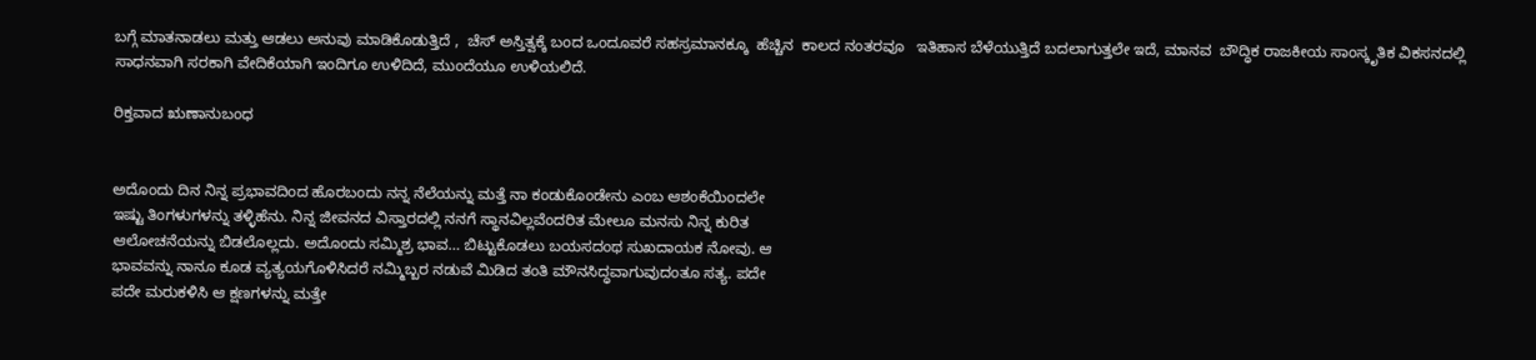ಬಗ್ಗೆ ಮಾತನಾಡಲು ಮತ್ತು ಆಡಲು ಅನುವು ಮಾಡಿಕೊಡುತ್ತಿದೆ ,  ಚೆಸ್ ಅಸ್ತಿತ್ವಕ್ಕೆ ಬಂದ ಒಂದೂವರೆ ಸಹಸ್ರಮಾನಕ್ಕೂ  ಹೆಚ್ಚಿನ  ಕಾಲದ ನಂತರವೂ   ಇತಿಹಾಸ ಬೆಳೆಯುತ್ತಿದೆ ಬದಲಾಗುತ್ತಲೇ ಇದೆ, ಮಾನವ  ಬೌದ್ಧಿಕ ರಾಜಕೀಯ ಸಾಂಸ್ಕೃತಿಕ ವಿಕಸನದಲ್ಲಿ ಸಾಧನವಾಗಿ ಸರಕಾಗಿ ವೇದಿಕೆಯಾಗಿ ಇಂದಿಗೂ ಉಳಿದಿದೆ, ಮುಂದೆಯೂ ಉಳಿಯಲಿದೆ.

ರಿಕ್ತವಾದ ಋಣಾನುಬಂಧ


ಅದೊಂದು ದಿನ ನಿನ್ನ ಪ್ರಭಾವದಿಂದ ಹೊರಬಂದು ನನ್ನ ನೆಲೆಯನ್ನು ಮತ್ತೆ ನಾ ಕಂಡುಕೊಂಡೇನು ಎಂಬ ಆಶಂಕೆಯಿಂದಲೇ
ಇಷ್ಟು ತಿಂಗಳುಗಳನ್ನು ತಳ್ಳಿಹೆನು. ನಿನ್ನ ಜೀವನದ ವಿಸ್ತಾರದಲ್ಲಿ ನನಗೆ ಸ್ಥಾನವಿಲ್ಲವೆಂದರಿತ ಮೇಲೂ ಮನಸು ನಿನ್ನ ಕುರಿತ
ಆಲೋಚನೆಯನ್ನು ಬಿಡಲೊಲ್ಲದು. ಅದೊಂದು ಸಮ್ಮಿಶ್ರ ಭಾವ… ಬಿಟ್ಟುಕೊಡಲು ಬಯಸದಂಥ ಸುಖದಾಯಕ ನೋವು. ಆ
ಭಾವವನ್ನು ನಾನೂ ಕೂಡ ವ್ಯತ್ಯಯಗೊಳಿಸಿದರೆ ನಮ್ಮಿಬ್ಬರ ನಡುವೆ ಮಿಡಿದ ತಂತಿ ಮೌನಸಿದ್ಧವಾಗುವುದಂತೂ ಸತ್ಯ. ಪದೇ
ಪದೇ ಮರುಕಳಿಸಿ ಆ ಕ್ಷಣಗಳನ್ನು ಮತ್ತೇ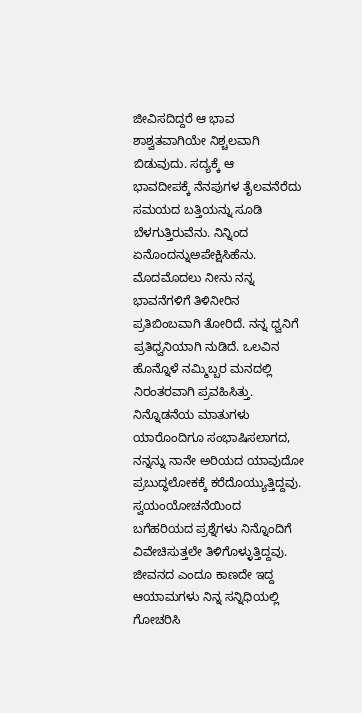ಜೀವಿಸದಿದ್ದರೆ ಆ ಭಾವ ಶಾಶ್ವತವಾಗಿಯೇ ನಿಶ್ಚಲವಾಗಿ ಬಿಡುವುದು. ಸದ್ಯಕ್ಕೆ ಆ
ಭಾವದೀಪಕ್ಕೆ ನೆನಪುಗಳ ತೈಲವನೆರೆದು ಸಮಯದ ಬತ್ತಿಯನ್ನು ಸೂಡಿ ಬೆಳಗುತ್ತಿರುವೆನು. ನಿನ್ನಿಂದ ಏನೊಂದನ್ನುಅಪೇಕ್ಷಿಸಿಹೆನು. ಮೊದಮೊದಲು ನೀನು ನನ್ನ ಭಾವನೆಗಳಿಗೆ ತಿಳಿನೀರಿನ ಪ್ರತಿಬಿಂಬವಾಗಿ ತೋರಿದೆ. ನನ್ನ ಧ್ವನಿಗೆ ಪ್ರತಿಧ್ವನಿಯಾಗಿ ನುಡಿದೆ. ಒಲವಿನ ಹೊನ್ನೊಳೆ ನಮ್ಮಿಬ್ಬರ ಮನದಲ್ಲಿ ನಿರಂತರವಾಗಿ ಪ್ರವಹಿಸಿತ್ತು. ನಿನ್ನೊಡನೆಯ ಮಾತುಗಳು ಯಾರೊಂದಿಗೂ ಸಂಭಾಷಿಸಲಾಗದ, ನನ್ನನ್ನು ನಾನೇ ಅರಿಯದ ಯಾವುದೋ ಪ್ರಬುದ್ಧಲೋಕಕ್ಕೆ ಕರೆದೊಯ್ಯುತ್ತಿದ್ದವು. ಸ್ವಯಂಯೋಚನೆಯಿಂದ ಬಗೆಹರಿಯದ ಪ್ರಶ್ನೆಗಳು ನಿನ್ನೊಂದಿಗೆ ವಿವೇಚಿಸುತ್ತಲೇ ತಿಳಿಗೊಳ್ಳುತ್ತಿದ್ದವು. ಜೀವನದ ಎಂದೂ ಕಾಣದೇ ಇದ್ದ ಆಯಾಮಗಳು ನಿನ್ನ ಸನ್ನಿಧಿಯಲ್ಲಿ ಗೋಚರಿಸಿ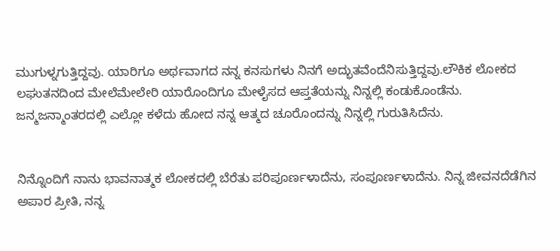ಮುಗುಳ್ನಗುತ್ತಿದ್ದವು. ಯಾರಿಗೂ ಅರ್ಥವಾಗದ ನನ್ನ ಕನಸುಗಳು ನಿನಗೆ ಅದ್ಭುತವೆಂದೆನಿಸುತ್ತಿದ್ದವು.ಲೌಕಿಕ ಲೋಕದ ಲಘುತನದಿಂದ ಮೇಲೆಮೇಲೇರಿ ಯಾರೊಂದಿಗೂ ಮೇಳೈಸದ ಆಪ್ತತೆಯನ್ನು ನಿನ್ನಲ್ಲಿ ಕಂಡುಕೊಂಡೆನು. ಜನ್ಮಜನ್ಮಾಂತರದಲ್ಲಿ ಎಲ್ಲೋ ಕಳೆದು ಹೋದ ನನ್ನ ಆತ್ಮದ ಚೂರೊಂದನ್ನು ನಿನ್ನಲ್ಲಿ ಗುರುತಿಸಿದೆನು.


ನಿನ್ನೊಂದಿಗೆ ನಾನು ಭಾವನಾತ್ಮಕ ಲೋಕದಲ್ಲಿ ಬೆರೆತು ಪರಿಪೂರ್ಣಳಾದೆನು, ಸಂಪೂರ್ಣಳಾದೆನು. ನಿನ್ನ ಜೀವನದೆಡೆಗಿನ
ಅಪಾರ ಪ್ರೀತಿ, ನನ್ನ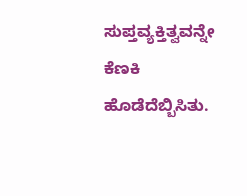ಸುಪ್ತವ್ಯಕ್ತಿತ್ವವನ್ನೇ ಕೆಣಕಿ ಹೊಡೆದೆಬ್ಬಿಸಿತು.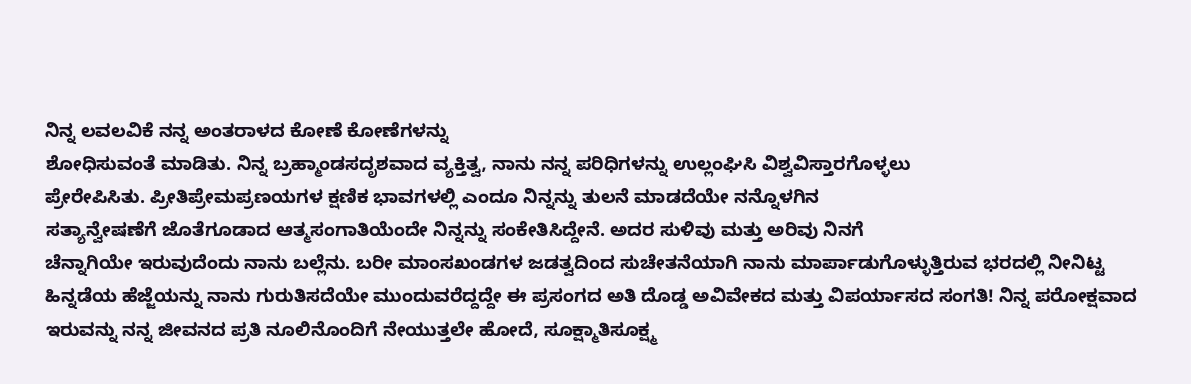ನಿನ್ನ ಲವಲವಿಕೆ ನನ್ನ ಅಂತರಾಳದ ಕೋಣೆ ಕೋಣೆಗಳನ್ನು
ಶೋಧಿಸುವಂತೆ ಮಾಡಿತು. ನಿನ್ನ ಬ್ರಹ್ಮಾಂಡಸದೃಶವಾದ ವ್ಯಕ್ತಿತ್ವ, ನಾನು ನನ್ನ ಪರಿಧಿಗಳನ್ನು ಉಲ್ಲಂಘಿಸಿ ವಿಶ್ವವಿಸ್ತಾರಗೊಳ್ಳಲು
ಪ್ರೇರೇಪಿಸಿತು. ಪ್ರೀತಿಪ್ರೇಮಪ್ರಣಯಗಳ ಕ್ಷಣಿಕ ಭಾವಗಳಲ್ಲಿ ಎಂದೂ ನಿನ್ನನ್ನು ತುಲನೆ ಮಾಡದೆಯೇ ನನ್ನೊಳಗಿನ
ಸತ್ಯಾನ್ವೇಷಣೆಗೆ ಜೊತೆಗೂಡಾದ ಆತ್ಮಸಂಗಾತಿಯೆಂದೇ ನಿನ್ನನ್ನು ಸಂಕೇತಿಸಿದ್ದೇನೆ. ಅದರ ಸುಳಿವು ಮತ್ತು ಅರಿವು ನಿನಗೆ
ಚೆನ್ನಾಗಿಯೇ ಇರುವುದೆಂದು ನಾನು ಬಲ್ಲೆನು. ಬರೀ ಮಾಂಸಖಂಡಗಳ ಜಡತ್ವದಿಂದ ಸುಚೇತನೆಯಾಗಿ ನಾನು ಮಾರ್ಪಾಡುಗೊಳ್ಳುತ್ತಿರುವ ಭರದಲ್ಲಿ ನೀನಿಟ್ಟ ಹಿನ್ನಡೆಯ ಹೆಜ್ಜೆಯನ್ನು ನಾನು ಗುರುತಿಸದೆಯೇ ಮುಂದುವರೆದ್ದದ್ದೇ ಈ ಪ್ರಸಂಗದ ಅತಿ ದೊಡ್ಡ ಅವಿವೇಕದ ಮತ್ತು ವಿಪರ್ಯಾಸದ ಸಂಗತಿ! ನಿನ್ನ ಪರೋಕ್ಷವಾದ ಇರುವನ್ನು ನನ್ನ ಜೀವನದ ಪ್ರತಿ ನೂಲಿನೊಂದಿಗೆ ನೇಯುತ್ತಲೇ ಹೋದೆ, ಸೂಕ್ಷ್ಮಾತಿಸೂಕ್ಷ್ಮ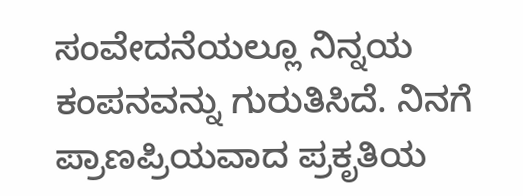ಸಂವೇದನೆಯಲ್ಲೂ ನಿನ್ನಯ ಕಂಪನವನ್ನು ಗುರುತಿಸಿದೆ. ನಿನಗೆ ಪ್ರಾಣಪ್ರಿಯವಾದ ಪ್ರಕೃತಿಯ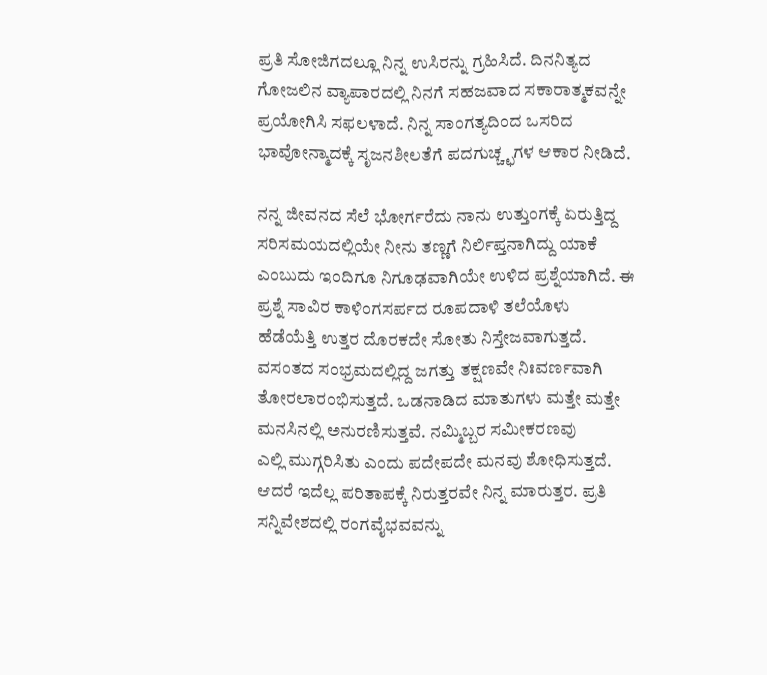ಪ್ರತಿ ಸೋಜಿಗದಲ್ಲೂ ನಿನ್ನ ಉಸಿರನ್ನು ಗ್ರಹಿಸಿದೆ. ದಿನನಿತ್ಯದ ಗೋಜಲಿನ ವ್ಯಾಪಾರದಲ್ಲಿ ನಿನಗೆ ಸಹಜವಾದ ಸಕಾರಾತ್ಮಕವನ್ನೇ ಪ್ರಯೋಗಿಸಿ ಸಫಲಳಾದೆ. ನಿನ್ನ ಸಾಂಗತ್ಯದಿಂದ ಒಸರಿದ ಭಾವೋನ್ಮಾದಕ್ಕೆ ಸೃಜನಶೀಲತೆಗೆ ಪದಗುಚ್ಚ್ಛಗಳ ಆಕಾರ ನೀಡಿದೆ.

ನನ್ನ ಜೀವನದ ಸೆಲೆ ಭೋರ್ಗರೆದು ನಾನು ಉತ್ತುಂಗಕ್ಕೆ ಏರುತ್ತಿದ್ದ ಸರಿಸಮಯದಲ್ಲಿಯೇ ನೀನು ತಣ್ಣಗೆ ನಿರ್ಲಿಪ್ತನಾಗಿದ್ದು ಯಾಕೆ
ಎಂಬುದು ಇಂದಿಗೂ ನಿಗೂಢವಾಗಿಯೇ ಉಳಿದ ಪ್ರಶ್ನೆಯಾಗಿದೆ. ಈ ಪ್ರಶ್ನೆ ಸಾವಿರ ಕಾಳಿಂಗಸರ್ಪದ ರೂಪದಾಳಿ ತಲೆಯೊಳು
ಹೆಡೆಯೆತ್ತಿ ಉತ್ತರ ದೊರಕದೇ ಸೋತು ನಿಸ್ತೇಜವಾಗುತ್ತದೆ. ವಸಂತದ ಸಂಭ್ರಮದಲ್ಲಿದ್ದ ಜಗತ್ತು ತಕ್ಷಣವೇ ನಿಃವರ್ಣವಾಗಿ
ತೋರಲಾರಂಭಿಸುತ್ತದೆ. ಒಡನಾಡಿದ ಮಾತುಗಳು ಮತ್ತೇ ಮತ್ತೇ ಮನಸಿನಲ್ಲಿ ಅನುರಣಿಸುತ್ತವೆ. ನಮ್ಮಿಬ್ಬರ ಸಮೀಕರಣವು
ಎಲ್ಲಿ ಮುಗ್ಗರಿಸಿತು ಎಂದು ಪದೇಪದೇ ಮನವು ಶೋಧಿಸುತ್ತದೆ. ಆದರೆ ಇದೆಲ್ಲ ಪರಿತಾಪಕ್ಕೆ ನಿರುತ್ತರವೇ ನಿನ್ನ ಮಾರುತ್ತರ. ಪ್ರತಿ
ಸನ್ನಿವೇಶದಲ್ಲಿ ರಂಗವೈಭವವನ್ನು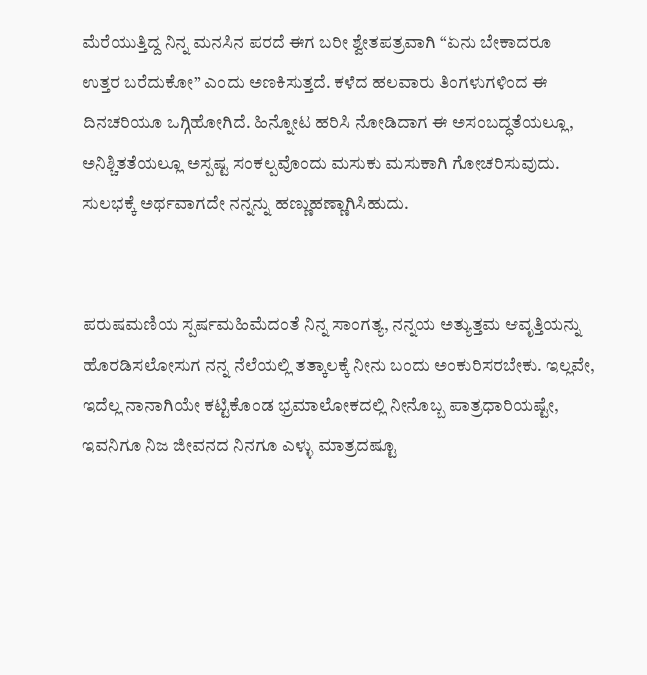ಮೆರೆಯುತ್ತಿದ್ದ ನಿನ್ನ ಮನಸಿನ ಪರದೆ ಈಗ ಬರೀ ಶ್ವೇತಪತ್ರವಾಗಿ “ಏನು ಬೇಕಾದರೂ
ಉತ್ತರ ಬರೆದುಕೋ” ಎಂದು ಅಣಕಿಸುತ್ತದೆ. ಕಳೆದ ಹಲವಾರು ತಿಂಗಳುಗಳಿಂದ ಈ ದಿನಚರಿಯೂ ಒಗ್ಗಿಹೋಗಿದೆ. ಹಿನ್ನೋಟ ಹರಿಸಿ ನೋಡಿದಾಗ ಈ ಅಸಂಬದ್ಧತೆಯಲ್ಲೂ, ಅನಿಶ್ಚಿತತೆಯಲ್ಲೂ ಅಸ್ಪಷ್ಟ ಸಂಕಲ್ಪವೊಂದು ಮಸುಕು ಮಸುಕಾಗಿ ಗೋಚರಿಸುವುದು. ಸುಲಭಕ್ಕೆ ಅರ್ಥವಾಗದೇ ನನ್ನನ್ನು ಹಣ್ಣುಹಣ್ಣಾಗಿಸಿಹುದು.


ಪರುಷಮಣಿಯ ಸ್ಪರ್ಷಮಹಿಮೆದಂತೆ ನಿನ್ನ ಸಾಂಗತ್ಯ, ನನ್ನಯ ಅತ್ಯುತ್ತಮ ಆವೃತ್ತಿಯನ್ನು ಹೊರಡಿಸಲೋಸುಗ ನನ್ನ ನೆಲೆಯಲ್ಲಿ ತತ್ಕಾಲಕ್ಕೆ ನೀನು ಬಂದು ಅಂಕುರಿಸರಬೇಕು. ಇಲ್ಲವೇ, ಇದೆಲ್ಲ ನಾನಾಗಿಯೇ ಕಟ್ಟಿಕೊಂಡ ಭ್ರಮಾಲೋಕದಲ್ಲಿ ನೀನೊಬ್ಬ ಪಾತ್ರಧಾರಿಯಷ್ಟೇ, ಇವನಿಗೂ ನಿಜ ಜೀವನದ ನಿನಗೂ ಎಳ್ಳು ಮಾತ್ರದಷ್ಟೂ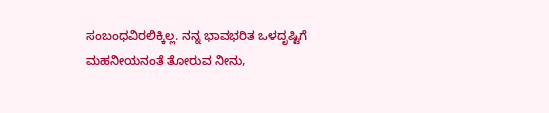ಸಂಬಂಧವಿರಲಿಕ್ಕಿಲ್ಲ. ನನ್ನ ಭಾವಭರಿತ ಒಳದೃಷ್ಟಿಗೆ ಮಹನೀಯನಂತೆ ತೋರುವ ನೀನು,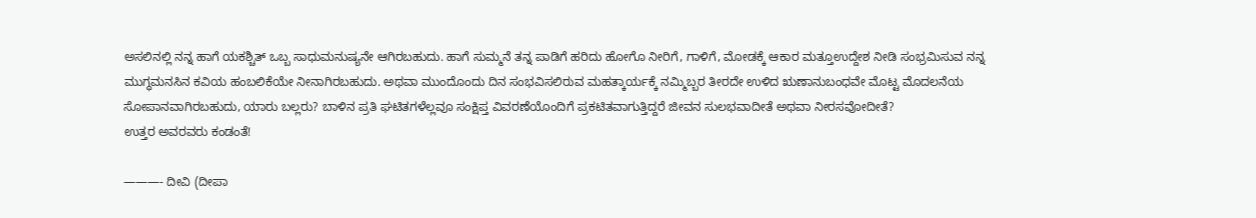ಅಸಲಿನಲ್ಲಿ ನನ್ನ ಹಾಗೆ ಯಕಶ್ಚಿತ್ ಒಬ್ಬ ಸಾಧುಮನುಷ್ಯನೇ ಆಗಿರಬಹುದು. ಹಾಗೆ ಸುಮ್ಮನೆ ತನ್ನ ಪಾಡಿಗೆ ಹರಿದು ಹೋಗೊ ನೀರಿಗೆ, ಗಾಳಿಗೆ, ಮೋಡಕ್ಕೆ ಆಕಾರ ಮತ್ತೂಉದ್ದೇಶ ನೀಡಿ ಸಂಭ್ರಮಿಸುವ ನನ್ನ ಮುಗ್ಧಮನಸಿನ ಕವಿಯ ಹಂಬಲಿಕೆಯೇ ನೀನಾಗಿರಬಹುದು. ಅಥವಾ ಮುಂದೊಂದು ದಿನ ಸಂಭವಿಸಲಿರುವ ಮಹತ್ಕಾರ್ಯಕ್ಕೆ ನಮ್ಮಿಬ್ಬರ ತೀರದೇ ಉಳಿದ ಋಣಾನುಬಂಧವೇ ಮೊಟ್ಟ ಮೊದಲನೆಯ ಸೋಪಾನವಾಗಿರಬಹುದು, ಯಾರು ಬಲ್ಲರು? ಬಾಳಿನ ಪ್ರತಿ ಘಟಿತಗಳೆಲ್ಲವೂ ಸಂಕ್ಷಿಪ್ತ ವಿವರಣೆಯೊಂದಿಗೆ ಪ್ರಕಟಿತವಾಗುತ್ತಿದ್ದರೆ ಜೀವನ ಸುಲಭವಾದೀತೆ ಅಥವಾ ನೀರಸವೋದೀತೆ?
ಉತ್ತರ ಅವರವರು ಕಂಡಂತೆ!

———- ದೀವಿ (ದೀಪಾ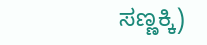ಸಣ್ಣಕ್ಕಿ)